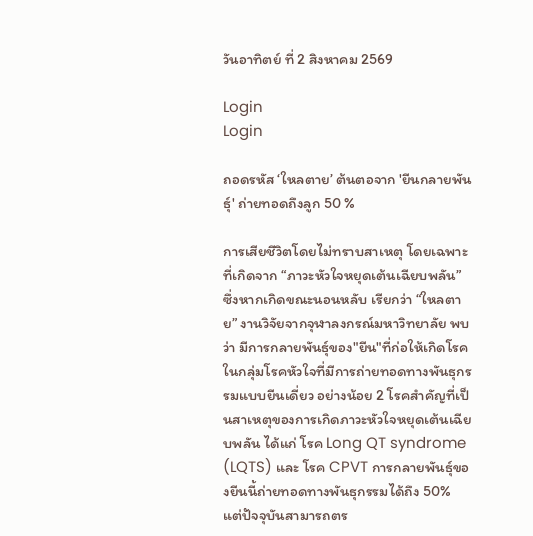วันอาทิตย์ ที่ 2 สิงหาคม 2569

Login
Login

ถอดรหัส ‘ใหลตาย’ ต้นตอจาก 'ยีนกลายพันธุ์' ถ่ายทอดถึงลูก 50 %

การเสียชีวิตโดยไม่ทราบสาเหตุ โดยเฉพาะที่เกิดจาก “ภาวะหัวใจหยุดเต้นเฉียบพลัน” ซึ่งหากเกิดขณะนอนหลับ เรียกว่า “ใหลตาย” งานวิจัยจากจุฬาลงกรณ์มหาวิทยาลัย พบว่า มีการกลายพันธุ์ของ"ยีน"ที่ก่อให้เกิดโรคในกลุ่มโรคหัวใจที่มีการถ่ายทอดทางพันธุกรรมแบบยีนเดี่ยว อย่างน้อย 2 โรคสำคัญที่เป็นสาเหตุของการเกิดภาวะหัวใจหยุดเต้นเฉียบพลัน ได้แก่ โรค Long QT syndrome (LQTS) และ โรค CPVT การกลายพันธุ์ของยีนนี้ถ่ายทอดทางพันธุกรรมได้ถึง 50% แต่ปัจจุบันสามารถตร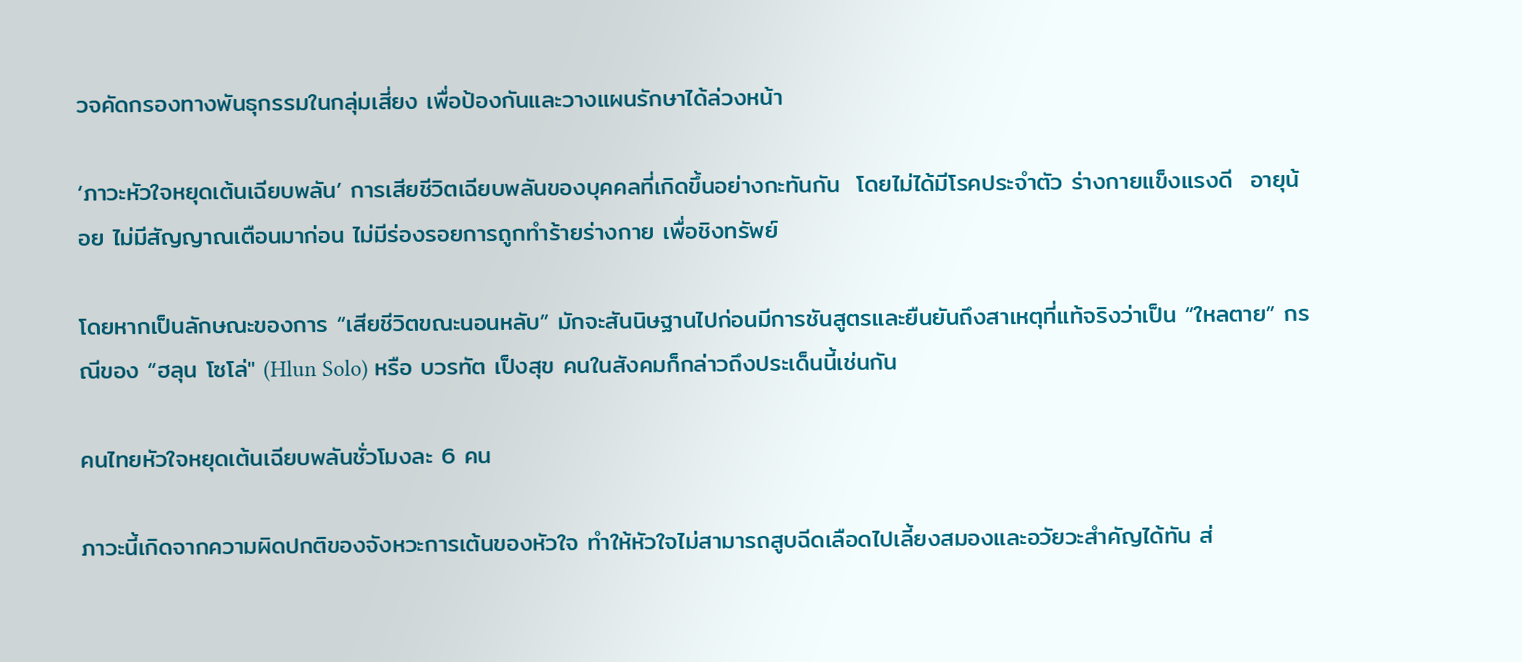วจคัดกรองทางพันธุกรรมในกลุ่มเสี่ยง เพื่อป้องกันและวางแผนรักษาได้ล่วงหน้า

‘ภาวะหัวใจหยุดเต้นเฉียบพลัน’ การเสียชีวิตเฉียบพลันของบุคคลที่เกิดขึ้นอย่างกะทันกัน  โดยไม่ได้มีโรคประจำตัว ร่างกายแข็งแรงดี  อายุน้อย ไม่มีสัญญาณเตือนมาก่อน ไม่มีร่องรอยการถูกทำร้ายร่างกาย เพื่อชิงทรัพย์

โดยหากเป็นลักษณะของการ “เสียชีวิตขณะนอนหลับ” มักจะสันนิษฐานไปก่อนมีการชันสูตรและยืนยันถึงสาเหตุที่แท้จริงว่าเป็น “ใหลตาย” กรณีของ “ฮลุน โซโล่" (Hlun Solo) หรือ บวรทัต เป็งสุข คนในสังคมก็กล่าวถึงประเด็นนี้เช่นกัน

คนไทยหัวใจหยุดเต้นเฉียบพลันชั่วโมงละ 6 คน

ภาวะนี้เกิดจากความผิดปกติของจังหวะการเต้นของหัวใจ ทำให้หัวใจไม่สามารถสูบฉีดเลือดไปเลี้ยงสมองและอวัยวะสำคัญได้ทัน ส่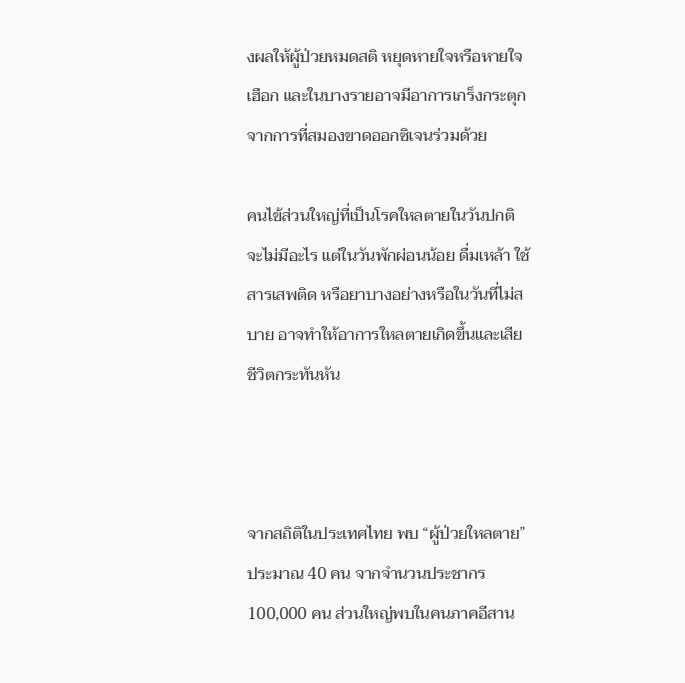งผลให้ผู้ป่วยหมดสติ หยุดหายใจหรือหายใจเฮือก และในบางรายอาจมีอาการเกร็งกระตุกจากการที่สมองขาดออกซิเจนร่วมด้วย

คนไข้ส่วนใหญ่ที่เป็นโรคใหลตายในวันปกติจะไม่มีอะไร แต่ในวันพักผ่อนน้อย ดื่มเหล้า ใช้สารเสพติด หรือยาบางอย่างหรือในวันที่ไม่สบาย อาจทำให้อาการใหลตายเกิดขึ้นและเสียชีวิตกระทันหัน



จากสถิติในประเทศไทย พบ “ผู้ป่วยใหลตาย”  ประมาณ 40 คน จากจำนวนประชากร 100,000 คน ส่วนใหญ่พบในคนภาคอีสาน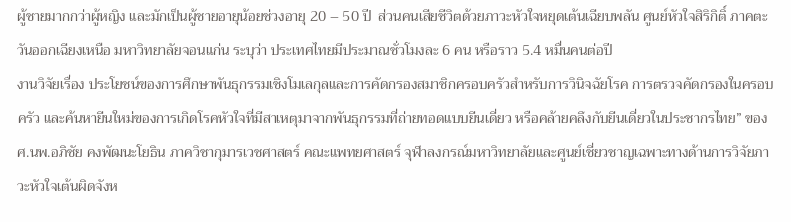ผู้ชายมากกว่าผู้หญิง และมักเป็นผู้ชายอายุน้อยช่วงอายุ 20 – 50 ปี  ส่วนคนเสียชีวิตด้วยภาวะหัวใจหยุดเต้นเฉียบพลัน ศูนย์หัวใจสิริกิติ์ ภาคตะวันออกเฉียงเหนือ มหาวิทยาลัยจอนแก่น ระบุว่า ประเทศไทยมีประมาณชั่วโมงละ 6 คน หรือราว 5.4 หมื่นคนต่อปี
งานวิจัยเรื่อง ประโยชน์ของการศึกษาพันธุกรรมเชิงโมเลกุลและการคัดกรองสมาชิกครอบครัวสำหรับการวินิจฉัยโรค การตรวจคัดกรองในครอบครัว และค้นหายีนใหม่ของการเกิดโรคหัวใจที่มีสาเหตุมาจากพันธุกรรมที่ถ่ายทอดแบบยีนเดี่ยว หรือคล้ายคลึงกับยีนเดี่ยวในประชากรไทย” ของ ศ.นพ.อภิชัย คงพัฒนะโยธิน ภาควิชากุมารเวชศาสตร์ คณะแพทยศาสตร์ จุฬาลงกรณ์มหาวิทยาลัยและศูนย์เชี่ยวชาญเฉพาะทางด้านการวิจัยภาวะหัวใจเต้นผิดจังห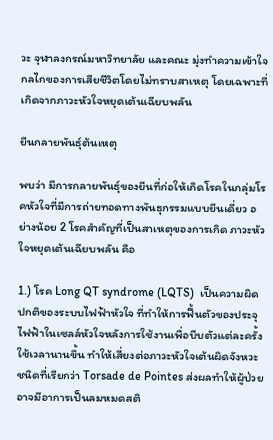วะ จุฬาลงกรณ์มหาวิทยาลัย และคณะ มุ่งทำความเข้าใจกลไกของการเสียชีวิตโดยไม่ทราบสาเหตุ โดยเฉพาะที่เกิดจากภาวะหัวใจหยุดเต้นเฉียบพลัน

ยีนกลายพันธุ์ต้นเหตุ

พบว่า มีการกลายพันธุ์ของยีนที่ก่อให้เกิดโรคในกลุ่มโรคหัวใจที่มีการถ่ายทอดทางพันธุกรรมแบบยีนเดี่ยว อย่างน้อย 2 โรคสำคัญที่เป็นสาเหตุของการเกิด ภาวะหัวใจหยุดเต้นเฉียบพลัน คือ

1.) โรค Long QT syndrome (LQTS)  เป็นความผิดปกติของระบบไฟฟ้าหัวใจ ที่ทำให้การฟื้นตัวของประจุไฟฟ้าในเซลล์หัวใจหลังการใช้งานเพื่อบีบตัวแต่ละครั้งใช้เวลานานขึ้น ทำให้เสี่ยงต่อภาวะหัวใจเต้นผิดจังหวะชนิดที่เรียกว่า Torsade de Pointes ส่งผลทำให้ผู้ป่วยอาจมีอาการเป็นลมหมดสติ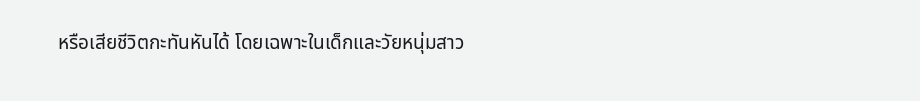หรือเสียชีวิตกะทันหันได้ โดยเฉพาะในเด็กและวัยหนุ่มสาว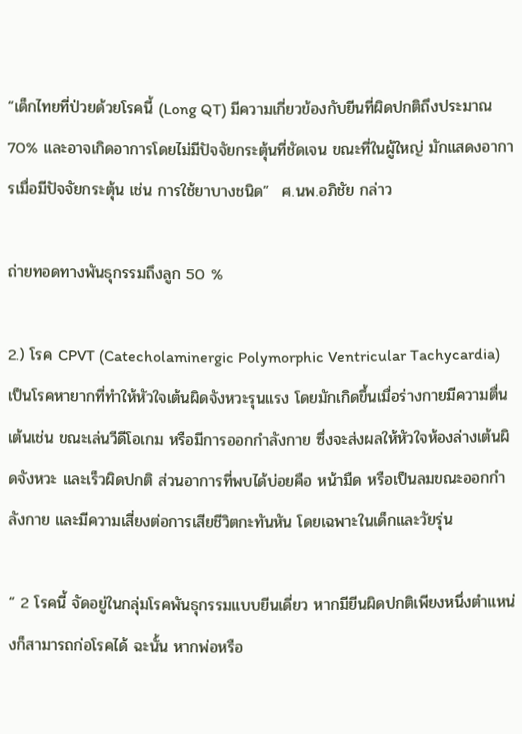“เด็กไทยที่ป่วยด้วยโรคนี้ (Long QT) มีความเกี่ยวข้องกับยีนที่ผิดปกติถึงประมาณ 70% และอาจเกิดอาการโดยไม่มีปัจจัยกระตุ้นที่ชัดเจน ขณะที่ในผู้ใหญ่ มักแสดงอาการเมื่อมีปัจจัยกระตุ้น เช่น การใช้ยาบางชนิด”  ศ.นพ.อภิชัย กล่าว

ถ่ายทอดทางพันธุกรรมถึงลูก 50 %

2.) โรค CPVT (Catecholaminergic Polymorphic Ventricular Tachycardia) เป็นโรคหายากที่ทำให้หัวใจเต้นผิดจังหวะรุนแรง โดยมักเกิดขึ้นเมื่อร่างกายมีความตื่นเต้นเช่น ขณะเล่นวีดีโอเกม หรือมีการออกกำลังกาย ซึ่งจะส่งผลให้หัวใจห้องล่างเต้นผิดจังหวะ และเร็วผิดปกติ ส่วนอาการที่พบได้บ่อยคือ หน้ามืด หรือเป็นลมขณะออกกำลังกาย และมีความเสี่ยงต่อการเสียชีวิตกะทันหัน โดยเฉพาะในเด็กและวัยรุ่น

“ 2 โรคนี้ จัดอยู่ในกลุ่มโรคพันธุกรรมแบบยีนเดี่ยว หากมียีนผิดปกติเพียงหนึ่งตำแหน่งก็สามารถก่อโรคได้ ฉะนั้น หากพ่อหรือ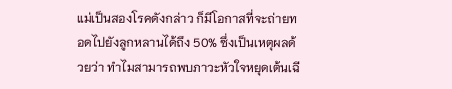แม่เป็นสองโรคดังกล่าว ก็มีโอกาสที่จะถ่ายทอดไปยังลูกหลานได้ถึง 50% ซึ่งเป็นเหตุผลด้วยว่า ทำไมสามารถพบภาวะหัวใจหยุดเต้นเฉี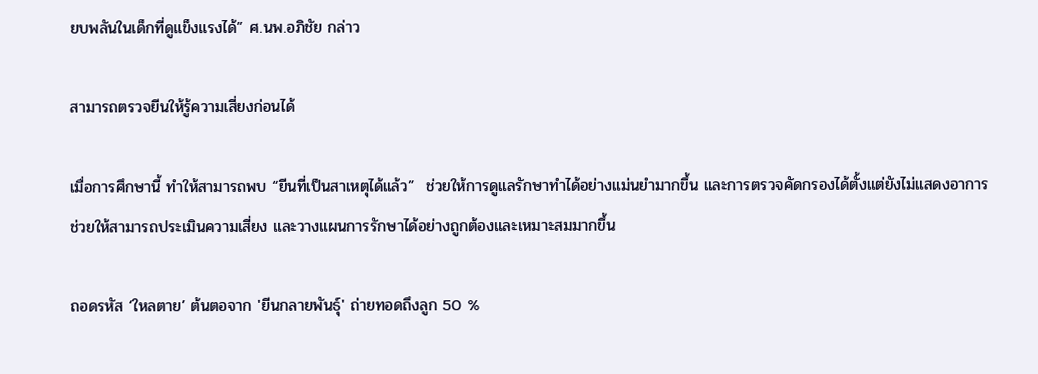ยบพลันในเด็กที่ดูแข็งแรงได้” ศ.นพ.อภิชัย กล่าว

สามารถตรวจยีนให้รู้ความเสี่ยงก่อนได้

เมื่อการศึกษานี้ ทำให้สามารถพบ “ยีนที่เป็นสาเหตุได้แล้ว”  ช่วยให้การดูแลรักษาทำได้อย่างแม่นยำมากขึ้น และการตรวจคัดกรองได้ตั้งแต่ยังไม่แสดงอาการ ช่วยให้สามารถประเมินความเสี่ยง และวางแผนการรักษาได้อย่างถูกต้องและเหมาะสมมากขึ้น

ถอดรหัส ‘ใหลตาย’ ต้นตอจาก 'ยีนกลายพันธุ์' ถ่ายทอดถึงลูก 50 %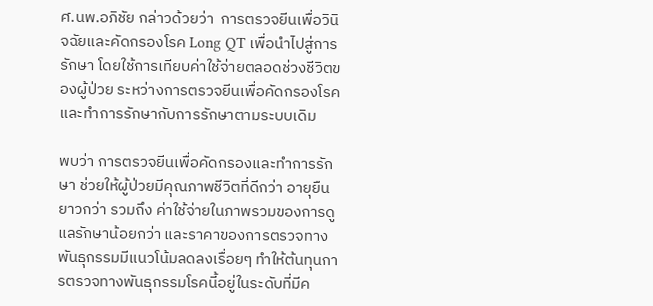ศ.นพ.อภิชัย กล่าวด้วยว่า  การตรวจยีนเพื่อวินิจฉัยและคัดกรองโรค Long QT เพื่อนำไปสู่การรักษา โดยใช้การเทียบค่าใช้จ่ายตลอดช่วงชีวิตของผู้ป่วย ระหว่างการตรวจยีนเพื่อคัดกรองโรคและทำการรักษากับการรักษาตามระบบเดิม

พบว่า การตรวจยีนเพื่อคัดกรองและทำการรักษา ช่วยให้ผู้ป่วยมีคุณภาพชีวิตที่ดีกว่า อายุยืนยาวกว่า รวมถึง ค่าใช้จ่ายในภาพรวมของการดูแลรักษาน้อยกว่า และราคาของการตรวจทางพันธุกรรมมีแนวโน้มลดลงเรื่อยๆ ทำให้ต้นทุนการตรวจทางพันธุกรรมโรคนี้อยู่ในระดับที่มีค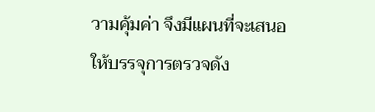วามคุ้มค่า จึงมีแผนที่จะเสนอให้บรรจุการตรวจดัง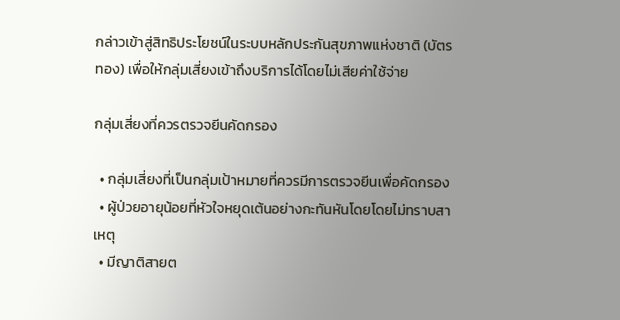กล่าวเข้าสู่สิทธิประโยชน์ในระบบหลักประกันสุขภาพแห่งชาติ (บัตรทอง) เพื่อให้กลุ่มเสี่ยงเข้าถึงบริการได้โดยไม่เสียค่าใช้จ่าย

กลุ่มเสี่ยงที่ควรตรวจยีนคัดกรอง

  • กลุ่มเสี่ยงที่เป็นกลุ่มเป้าหมายที่ควรมีการตรวจยีนเพื่อคัดกรอง
  • ผู้ป่วยอายุน้อยที่หัวใจหยุดเต้นอย่างกะทันหันโดยโดยไม่ทราบสาเหตุ
  • มีญาติสายต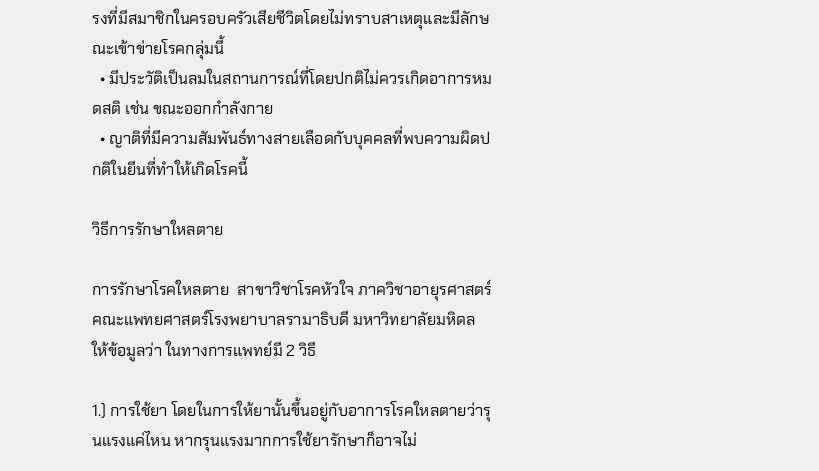รงที่มีสมาชิกในครอบครัวเสียชีวิตโดยไม่ทราบสาเหตุและมีลักษณะเข้าข่ายโรคกลุ่มนี้
  • มีประวัติเป็นลมในสถานการณ์ที่โดยปกติไม่ควรเกิดอาการหมดสติ เช่น ขณะออกกำลังกาย
  • ญาติที่มีความสัมพันธ์ทางสายเลือดกับบุคคลที่พบความผิดปกติในยีนที่ทำให้เกิดโรคนี้

วิธีการรักษาใหลตาย

การรักษาโรคใหลตาย  สาขาวิชาโรคหัวใจ ภาควิชาอายุรศาสตร์ คณะแพทยศาสตร์โรงพยาบาลรามาธิบดี มหาวิทยาลัยมหิดล  ให้ข้อมูลว่า ในทางการแพทย์มี 2 วิธี

1.) การใช้ยา โดยในการให้ยานั้นขึ้นอยู่กับอาการโรคใหลตายว่ารุนแรงแค่ไหน หากรุนแรงมากการใช้ยารักษาก็อาจไม่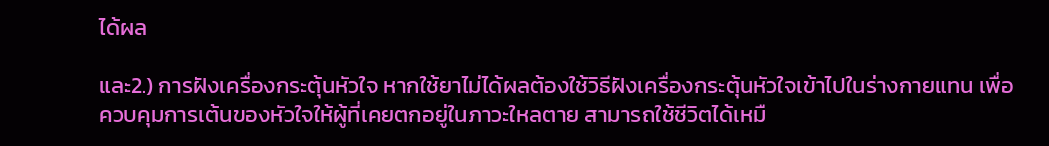ได้ผล

และ2.) การฝังเครื่องกระตุ้นหัวใจ หากใช้ยาไม่ได้ผลต้องใช้วิธีฝังเครื่องกระตุ้นหัวใจเข้าไปในร่างกายแทน เพื่อควบคุมการเต้นของหัวใจให้ผู้ที่เคยตกอยู่ในภาวะใหลตาย สามารถใช้ชีวิตได้เหมื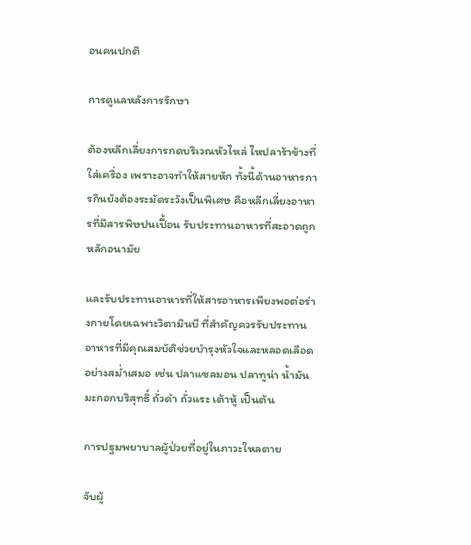อนคนปกติ

การดูแลหลังการรักษา

ต้องหลีกเลี่ยงการกดบริเวณหัวไหล่ ไหปลาร้าข้างที่ใส่เครื่อง เพราะอาจทำให้สายหัก ทั้งนี้ด้านอาหารการกินยังต้องระมัดระวังเป็นพิเศษ คือหลีกเลี่ยงอาหารที่มีสารพิษปนเปื้อน รับประทานอาหารที่สะอาดถูกหลักอนามัย

และรับประทานอาหารที่ให้สารอาหารเพียงพอต่อร่างกายโดยเฉพาะวิตามินบี ที่สำคัญควรรับประทานอาหารที่มีคุณสมบัติช่วยบำรุงหัวใจและหลอดเลือดอย่างสม่ำเสมอ เช่น ปลาแซลมอน ปลาทูน่า น้ำมันมะกอกบริสุทธิ์ ถั่วดำ ถั่วแระ เต้าหู้ เป็นต้น

การปฐมพยาบาลผู้ป่วยที่อยู่ในภาวะใหลตาย

จับผู้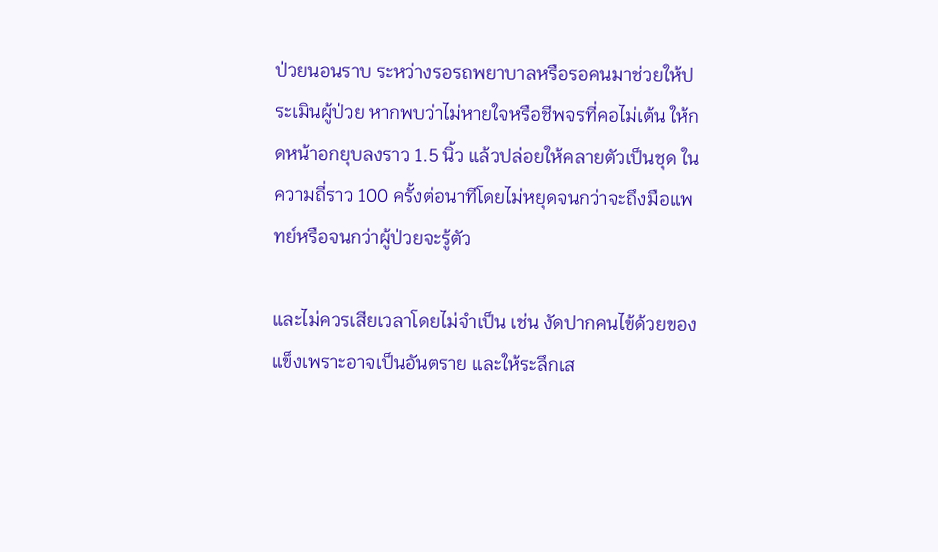ป่วยนอนราบ ระหว่างรอรถพยาบาลหรือรอคนมาช่วยให้ประเมินผู้ป่วย หากพบว่าไม่หายใจหรือชีพจรที่คอไม่เต้น ให้กดหน้าอกยุบลงราว 1.5 นิ้ว แล้วปล่อยให้คลายตัวเป็นชุด ในความถี่ราว 100 ครั้งต่อนาทีโดยไม่หยุดจนกว่าจะถึงมือแพทย์หรือจนกว่าผู้ป่วยจะรู้ตัว

และไม่ควรเสียเวลาโดยไม่จำเป็น เช่น งัดปากคนไข้ด้วยของแข็งเพราะอาจเป็นอันตราย และให้ระลึกเส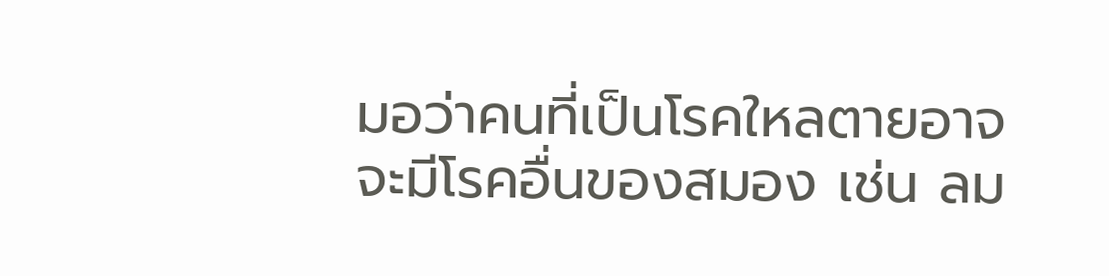มอว่าคนที่เป็นโรคใหลตายอาจจะมีโรคอื่นของสมอง เช่น ลม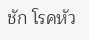ชัก โรคหัว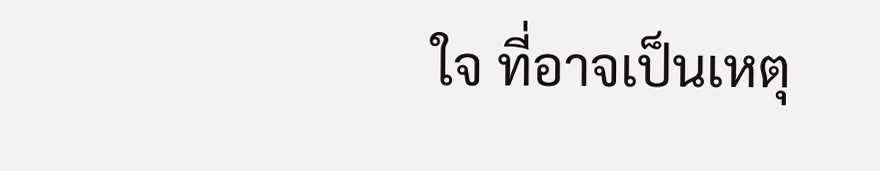ใจ ที่อาจเป็นเหตุ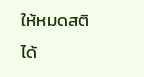ให้หมดสติได้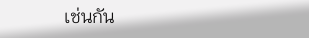เช่นกัน